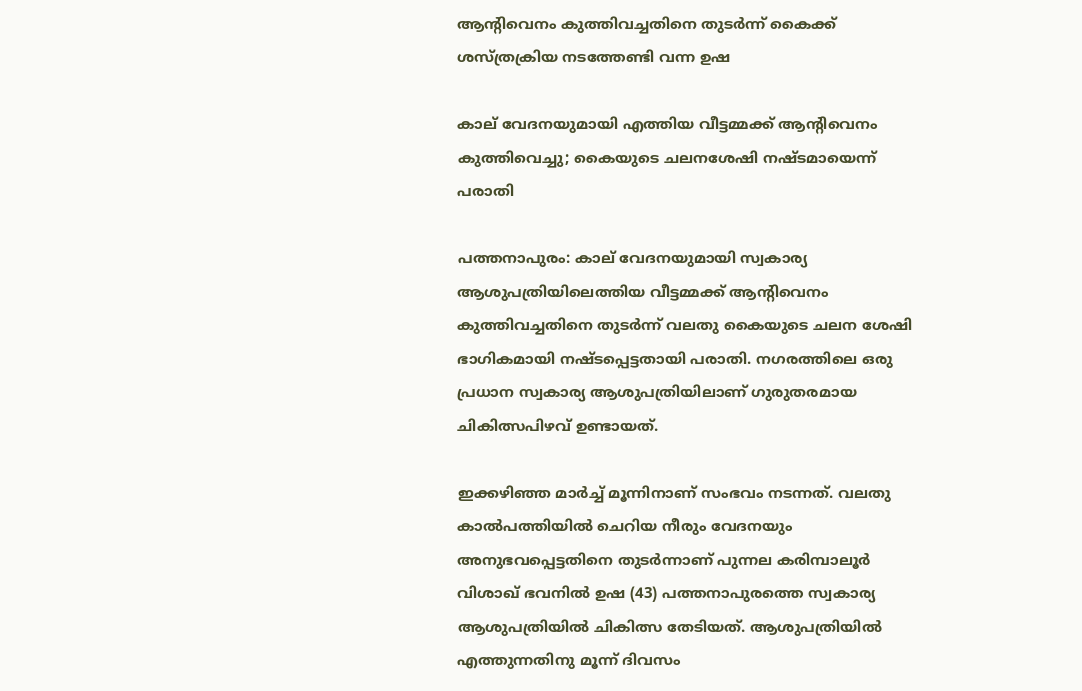ആന്റിവെനം കുത്തിവച്ചതിനെ തുടർന്ന് കൈക്ക്  ശസ്ത്രക്രിയ നടത്തേണ്ടി വന്ന ഉഷ

കാല് വേദനയുമായി എത്തിയ വീട്ടമ്മക്ക് ആന്റിവെനം കുത്തിവെച്ചു; കൈയുടെ ചലനശേഷി നഷ്ടമായെന്ന് പരാതി

പത്തനാപുരം: കാല് വേദനയുമായി സ്വകാര്യ ആശുപത്രിയിലെത്തിയ വീട്ടമ്മക്ക് ആന്റിവെനം കുത്തിവച്ചതിനെ തുടർന്ന് വലതു കൈയുടെ ചലന ശേഷി ഭാഗികമായി നഷ്ടപ്പെട്ടതായി പരാതി. നഗരത്തിലെ ഒരു പ്രധാന സ്വകാര്യ ആശുപത്രിയിലാണ് ഗുരുതരമായ ചികിത്സപിഴവ് ഉണ്ടായത്.

ഇക്കഴിഞ്ഞ മാർച്ച്‌ മൂന്നിനാണ് സംഭവം നടന്നത്. വലതു കാൽപത്തിയിൽ ചെറിയ നീരും വേദനയും അനുഭവപ്പെട്ടതിനെ തുടർന്നാണ് പുന്നല കരിമ്പാലൂർ വിശാഖ് ഭവനിൽ ഉഷ (43) പത്തനാപുരത്തെ സ്വകാര്യ ആശുപത്രിയിൽ ചികിത്സ തേടിയത്. ആശുപത്രിയിൽ എത്തുന്നതിനു മൂന്ന് ദിവസം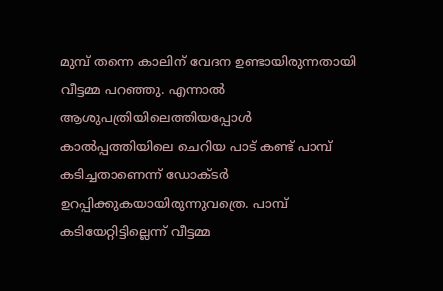മുമ്പ് തന്നെ കാലിന് വേദന ഉണ്ടായിരുന്നതായി വീട്ടമ്മ പറഞ്ഞു. എന്നാൽ ആശുപത്രിയിലെത്തിയപ്പോൾ കാൽപ്പത്തിയിലെ ചെറിയ പാട് കണ്ട് പാമ്പ് കടിച്ചതാണെന്ന് ഡോക്ടർ ഉറപ്പിക്കുകയായിരുന്നുവത്രെ. പാമ്പ് കടിയേറ്റിട്ടില്ലെന്ന് വീട്ടമ്മ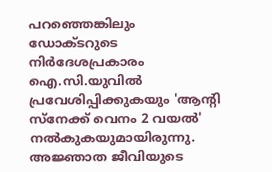പറഞ്ഞെങ്കിലും ഡോക്ടറുടെ നിർദേശപ്രകാരം ഐ.സി.യുവിൽ പ്രവേശിപ്പിക്കുകയും 'ആന്റി സ്നേക്ക് വെനം 2 വയൽ' നൽകുകയുമായിരുന്നു. അജ്ഞാത ജീവിയുടെ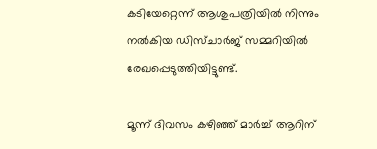കടിയേറ്റെന്ന് ആശുപത്രിയിൽ നിന്നും നൽകിയ ഡിസ്ചാർജ് സമ്മറിയിൽ രേഖപ്പെടുത്തിയിട്ടുണ്ട്.

മൂന്ന് ദിവസം കഴിഞ്ഞ് മാർച്ച്‌ ആറിന്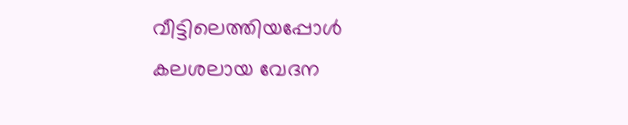വീട്ടിലെത്തിയപ്പോൾ കലശലായ വേദന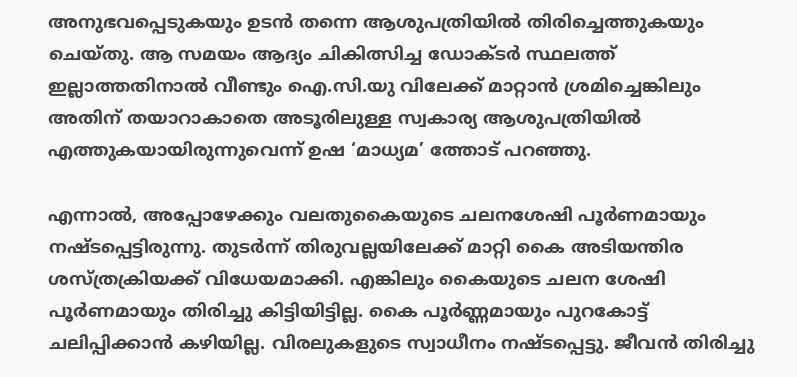അനുഭവപ്പെടുകയും ഉടൻ തന്നെ ആശുപത്രിയിൽ തിരിച്ചെത്തുകയും ചെയ്തു. ആ സമയം ആദ്യം ചികിത്സിച്ച ഡോക്ടർ സ്ഥലത്ത് ഇല്ലാത്തതിനാൽ വീണ്ടും ഐ.സി.യു വിലേക്ക് മാറ്റാൻ ശ്രമിച്ചെങ്കിലും അതിന് തയാറാകാതെ അടൂരിലുള്ള സ്വകാര്യ ആശുപത്രിയിൽ എത്തുകയായിരുന്നുവെന്ന് ഉഷ ‘മാധ്യമ’ ത്തോട് പറഞ്ഞു.

എന്നാൽ, അപ്പോഴേക്കും വലതുകൈയുടെ ചലനശേഷി പൂർണമായും നഷ്ടപ്പെട്ടിരുന്നു. തുടർന്ന് തിരുവല്ലയിലേക്ക് മാറ്റി കൈ അടിയന്തിര ശസ്ത്രക്രിയക്ക് വിധേയമാക്കി. എങ്കിലും കൈയുടെ ചലന ശേഷി പൂർണമായും തിരിച്ചു കിട്ടിയിട്ടില്ല. കൈ പൂർണ്ണമായും പുറകോട്ട് ചലിപ്പിക്കാൻ കഴിയില്ല. വിരലുകളുടെ സ്വാധീനം നഷ്ടപ്പെട്ടു. ജീവൻ തിരിച്ചു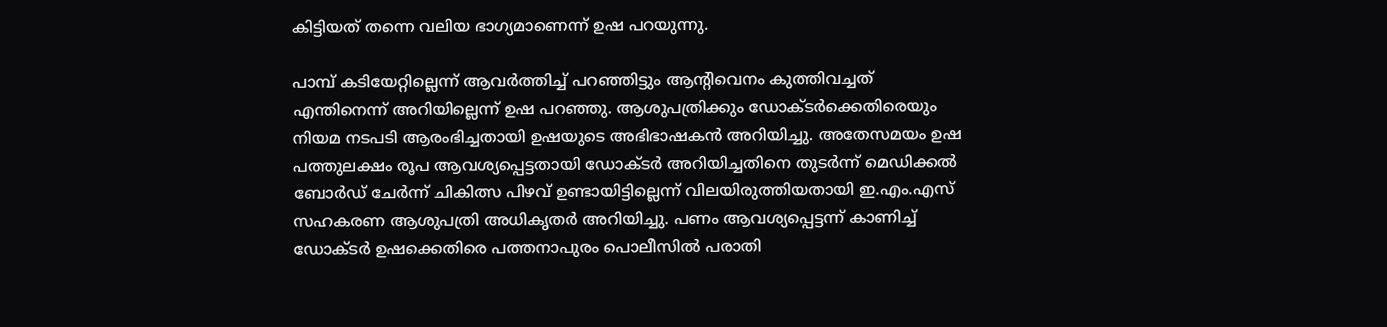കിട്ടിയത് തന്നെ വലിയ ഭാഗ്യമാണെന്ന് ഉഷ പറയുന്നു.

പാമ്പ് കടിയേറ്റില്ലെന്ന് ആവർത്തിച്ച് പറഞ്ഞിട്ടും ആന്റിവെനം കുത്തിവച്ചത് എന്തിനെന്ന് അറിയില്ലെന്ന് ഉഷ പറഞ്ഞു. ആശുപത്രിക്കും ഡോക്ടർക്കെതിരെയും നിയമ നടപടി ആരംഭിച്ചതായി ഉഷയുടെ അഭിഭാഷകൻ അറിയിച്ചു. അതേസമയം ഉഷ പത്തുലക്ഷം രൂപ ആവശ്യപ്പെട്ടതായി ഡോക്ടർ അറിയിച്ചതിനെ തുടർന്ന് മെഡിക്കൽ ബോർഡ് ചേർന്ന് ചികിത്സ പിഴവ് ഉണ്ടായിട്ടില്ലെന്ന് വിലയിരുത്തിയതായി ഇ.എം.എസ് സഹകരണ ആശുപത്രി അധികൃതർ അറിയിച്ചു. പണം ആവശ്യപ്പെട്ടന്ന് കാണിച്ച് ഡോക്ടർ ഉഷക്കെതിരെ പത്തനാപുരം പൊലീസിൽ പരാതി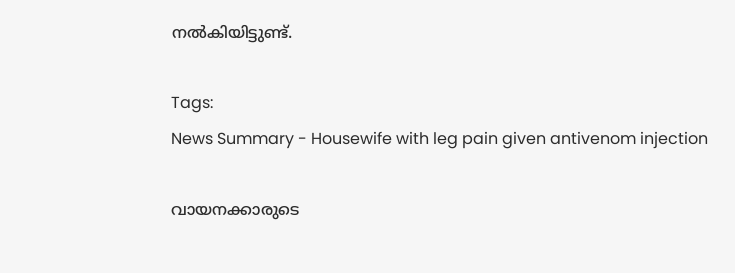നൽകിയിട്ടുണ്ട്.

Tags:
News Summary - Housewife with leg pain given antivenom injection

വായനക്കാരുടെ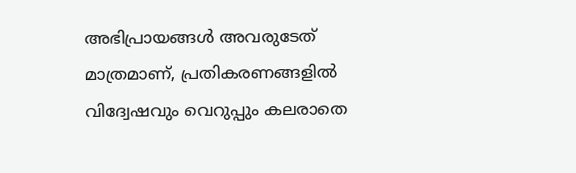അഭിപ്രായങ്ങള്‍ അവരുടേത് മാത്രമാണ്, പ്രതികരണങ്ങളിൽ വിദ്വേഷവും വെറുപ്പും കലരാതെ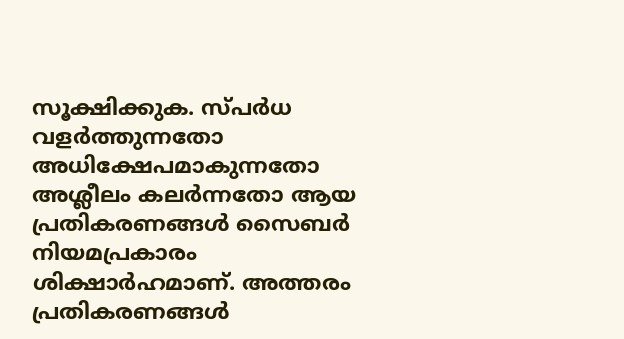സൂക്ഷിക്കുക. സ്പർധ വളർത്തുന്നതോ അധിക്ഷേപമാകുന്നതോ അശ്ലീലം കലർന്നതോ ആയ പ്രതികരണങ്ങൾ സൈബർ നിയമപ്രകാരം ശിക്ഷാർഹമാണ്. അത്തരം പ്രതികരണങ്ങൾ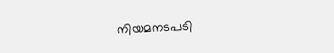നിയമനടപടി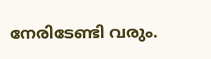നേരിടേണ്ടി വരും.